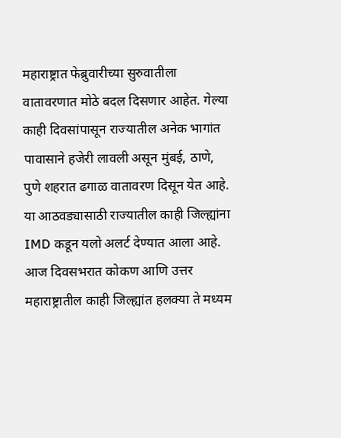महाराष्ट्रात फेब्रुवारीच्या सुरुवातीला वातावरणात मोठे बदल दिसणार आहेत. गेल्या काही दिवसांपासून राज्यातील अनेक भागांत पावासाने हजेरी लावली असून मुंबई, ठाणे, पुणे शहरात ढगाळ वातावरण दिसून येत आहे. या आठवड्यासाठी राज्यातील काही जिल्ह्यांना IMD कडून यलो अलर्ट देण्यात आला आहे.
आज दिवसभरात कोकण आणि उत्तर महाराष्ट्रातील काही जिल्ह्यांत हलक्या ते मध्यम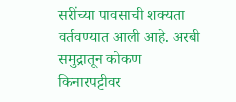सरींच्या पावसाची शक्यता वर्तवण्यात आली आहे. अरबी समुद्रातून कोकण किनारपट्टीवर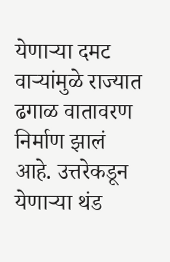येणाऱ्या दमट वाऱ्यांमुळे राज्यात ढगाळ वातावरण निर्माण झालं आहे. उत्तरेकडून येणाऱ्या थंड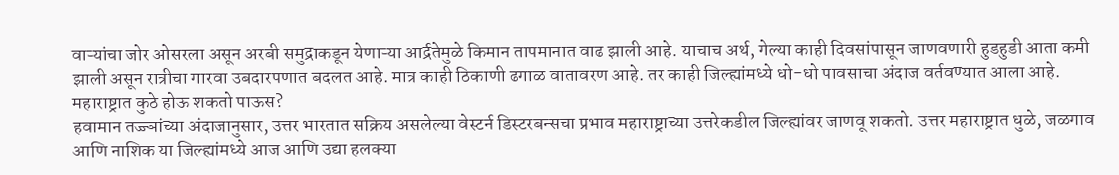वाऱ्यांचा जोर ओसरला असून अरबी समुद्राकडून येणाऱ्या आर्द्रतेमुळे किमान तापमानात वाढ झाली आहे. याचाच अर्थ, गेल्या काही दिवसांपासून जाणवणारी हुडहुडी आता कमी झाली असून रात्रीचा गारवा उबदारपणात बदलत आहे. मात्र काही ठिकाणी ढगाळ वातावरण आहे. तर काही जिल्ह्यांमध्ये धो-धो पावसाचा अंदाज वर्तवण्यात आला आहे.
महाराष्ट्रात कुठे होऊ शकतो पाऊस?
हवामान तज्ज्ञांच्या अंदाजानुसार, उत्तर भारतात सक्रिय असलेल्या वेस्टर्न डिस्टरबन्सचा प्रभाव महाराष्ट्राच्या उत्तरेकडील जिल्ह्यांवर जाणवू शकतो. उत्तर महाराष्ट्रात धुळे, जळगाव आणि नाशिक या जिल्ह्यांमध्ये आज आणि उद्या हलक्या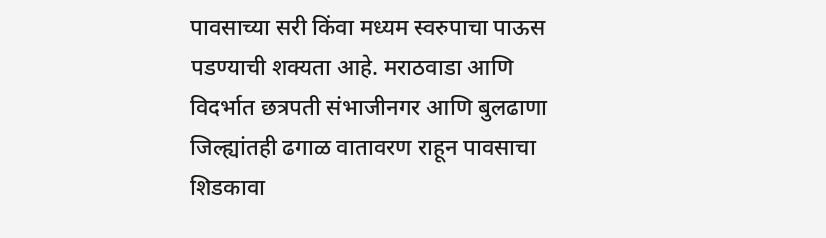पावसाच्या सरी किंवा मध्यम स्वरुपाचा पाऊस पडण्याची शक्यता आहे. मराठवाडा आणि विदर्भात छत्रपती संभाजीनगर आणि बुलढाणा जिल्ह्यांतही ढगाळ वातावरण राहून पावसाचा शिडकावा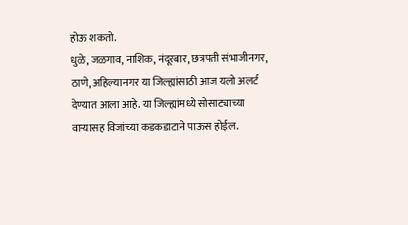होऊ शकतो.
धुळे, जळगाव, नाशिक, नंदूरबार, छत्रपती संभाजीनगर, ठाणे, अहिल्यानगर या जिल्ह्यांसाठी आज यलो अलर्ट देण्यात आला आहे. या जिल्ह्यांमध्ये सोसाट्याच्या वाऱ्यासह विजांच्या कडकडाटाने पाऊस होईल.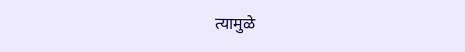त्यामुळे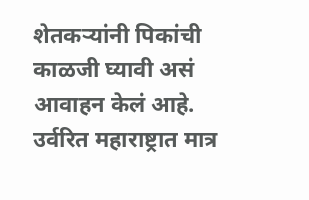शेतकऱ्यांनी पिकांची काळजी घ्यावी असं आवाहन केलं आहे. उर्वरित महाराष्ट्रात मात्र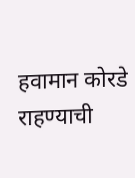हवामान कोरडे राहण्याची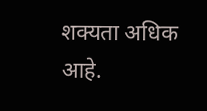शक्यता अधिक आहे.